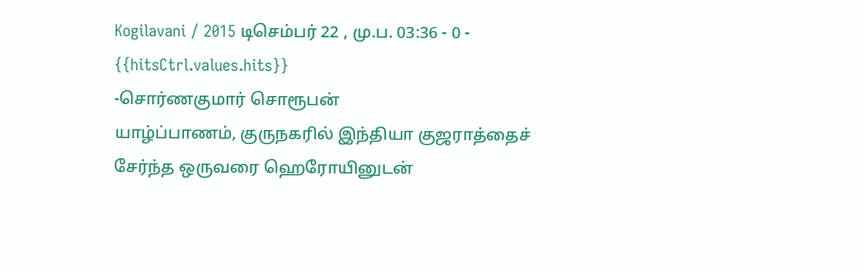Kogilavani / 2015 டிசெம்பர் 22 , மு.ப. 03:36 - 0 - {{hitsCtrl.values.hits}}
-சொர்ணகுமார் சொரூபன்
யாழ்ப்பாணம், குருநகரில் இந்தியா குஜராத்தைச் சேர்ந்த ஒருவரை ஹெரோயினுடன்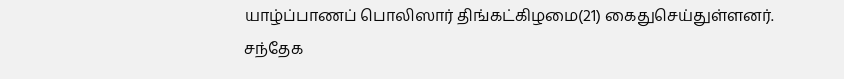யாழ்ப்பாணப் பொலிஸார் திங்கட்கிழமை(21) கைதுசெய்துள்ளனர்.
சந்தேக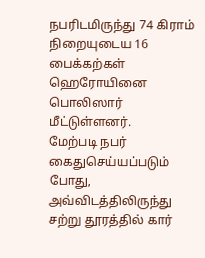நபரிடமிருந்து 74 கிராம் நிறையுடைய 16 பைக்கற்கள் ஹெரோயினை பொலிஸார் மீட்டுள்ளனர்.
மேற்படி நபர் கைதுசெய்யப்படும் போது, அவ்விடத்திலிருந்து சற்று தூரத்தில் கார்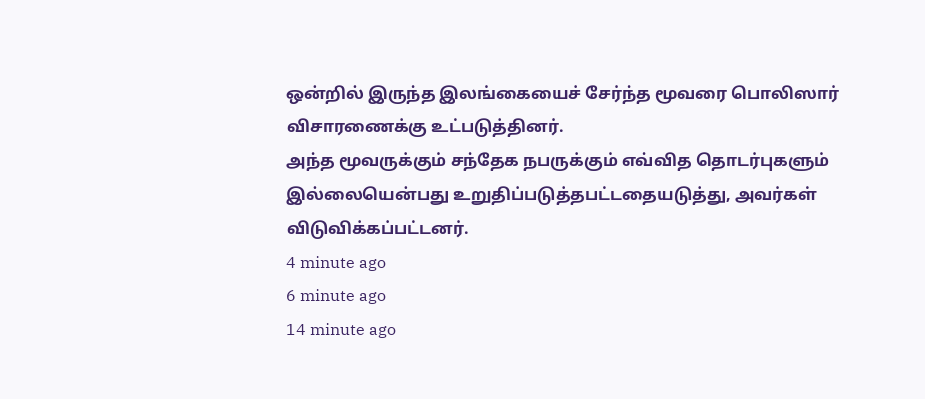ஒன்றில் இருந்த இலங்கையைச் சேர்ந்த மூவரை பொலிஸார் விசாரணைக்கு உட்படுத்தினர்.
அந்த மூவருக்கும் சந்தேக நபருக்கும் எவ்வித தொடர்புகளும் இல்லையென்பது உறுதிப்படுத்தபட்டதையடுத்து, அவர்கள் விடுவிக்கப்பட்டனர்.
4 minute ago
6 minute ago
14 minute ago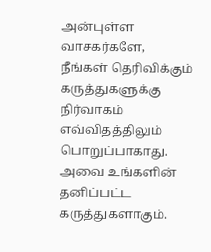அன்புள்ள வாசகர்களே,
நீங்கள் தெரிவிக்கும் கருத்துகளுக்கு நிர்வாகம் எவ்விதத்திலும் பொறுப்பாகாது. அவை உங்களின் தனிப்பட்ட கருத்துகளாகும்.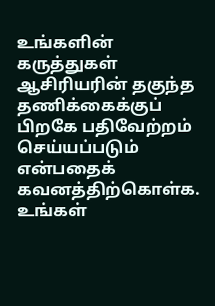உங்களின் கருத்துகள் ஆசிரியரின் தகுந்த தணிக்கைக்குப் பிறகே பதிவேற்றம் செய்யப்படும் என்பதைக் கவனத்திற்கொள்க. உங்கள்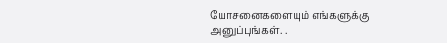யோசனைகளையும் எங்களுக்கு அனுப்புங்கள். .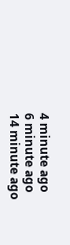4 minute ago
6 minute ago
14 minute ago